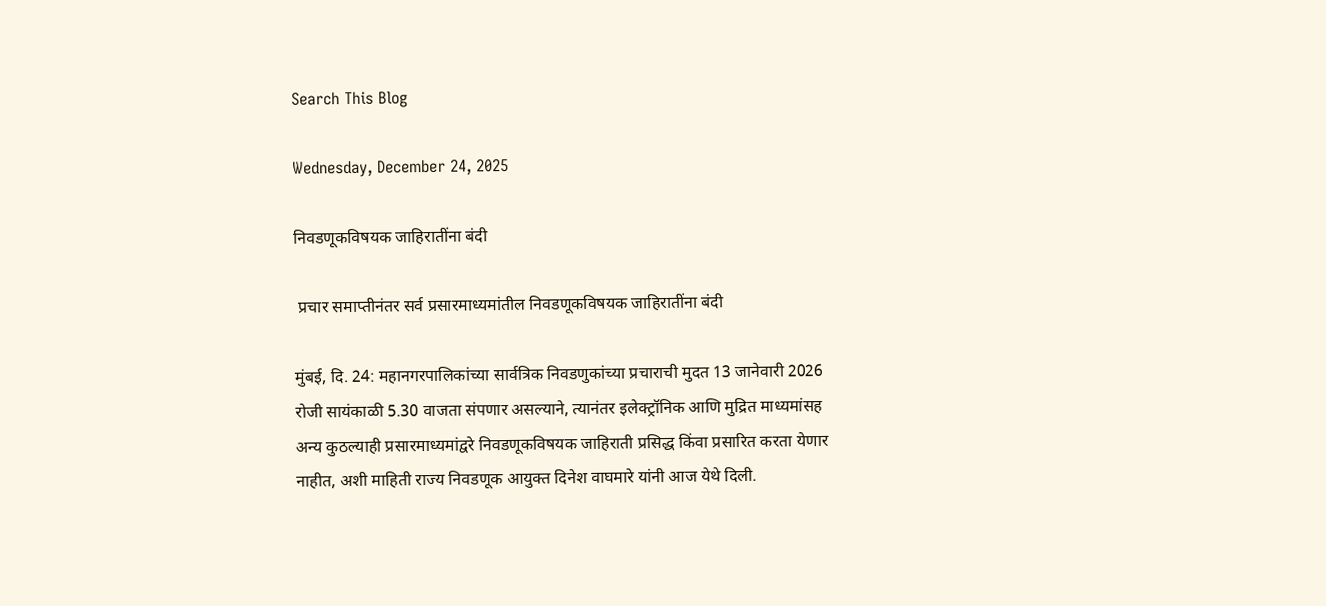Search This Blog

Wednesday, December 24, 2025

निवडणूकविषयक जाहिरातींना बंदी

 प्रचार समाप्तीनंतर सर्व प्रसारमाध्यमांतील निवडणूकविषयक जाहिरातींना बंदी

मुंबई, दि. 24: महानगरपालिकांच्या सार्वत्रिक निवडणुकांच्या प्रचाराची मुदत 13 जानेवारी 2026 रोजी सायंकाळी 5.30 वाजता संपणार असल्याने, त्यानंतर इलेक्ट्रॉनिक आणि मुद्रित माध्यमांसह अन्य कुठल्याही प्रसारमाध्यमांद्वरे निवडणूकविषयक जाहिराती प्रसिद्ध किंवा प्रसारित करता येणार नाहीत, अशी माहिती राज्य निवडणूक आयुक्त दिनेश वाघमारे यांनी आज येथे दिली.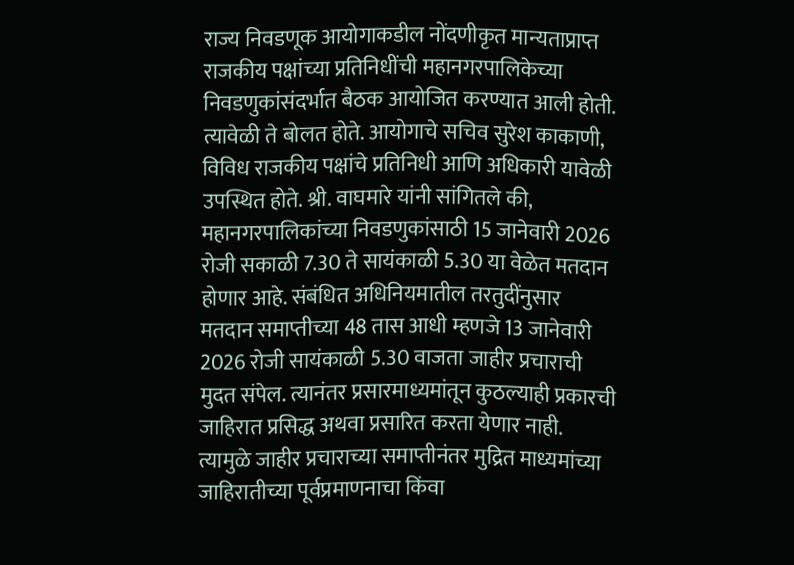राज्य निवडणूक आयोगाकडील नोंदणीकृत मान्यताप्राप्त राजकीय पक्षांच्या प्रतिनिधींची महानगरपालिकेच्या निवडणुकांसंदर्भात बैठक आयोजित करण्यात आली होती. त्यावेळी ते बोलत होते. आयोगाचे सचिव सुरेश काकाणी, विविध राजकीय पक्षांचे प्रतिनिधी आणि अधिकारी यावेळी उपस्थित होते. श्री. वाघमारे यांनी सांगितले की, महानगरपालिकांच्या निवडणुकांसाठी 15 जानेवारी 2026 रोजी सकाळी 7.30 ते सायंकाळी 5.30 या वेळेत मतदान होणार आहे. संबंधित अधिनियमातील तरतुदींनुसार मतदान समाप्तीच्या 48 तास आधी म्हणजे 13 जानेवारी 2026 रोजी सायंकाळी 5.30 वाजता जाहीर प्रचाराची मुदत संपेल. त्यानंतर प्रसारमाध्यमांतून कुठल्याही प्रकारची जाहिरात प्रसिद्ध अथवा प्रसारित करता येणार नाही. त्यामुळे जाहीर प्रचाराच्या समाप्तीनंतर मुद्रित माध्यमांच्या जाहिरातीच्या पूर्वप्रमाणनाचा किंवा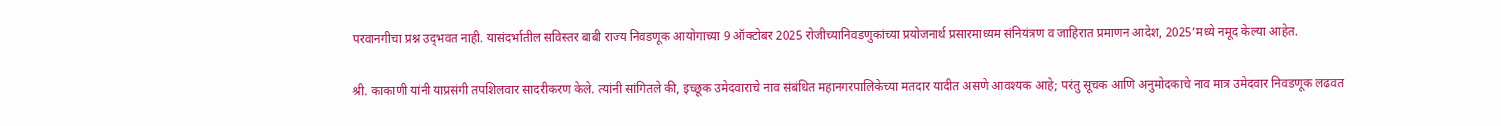परवानगीचा प्रश्न उद्‌भवत नाही. यासंदर्भातील सविस्तर बाबी राज्य निवडणूक आयोगाच्या 9 ऑक्टोबर 2025 रोजीच्यानिवडणुकांच्या प्रयोजनार्थ प्रसारमाध्यम संनियंत्रण व जाहिरात प्रमाणन आदेश, 2025’मध्ये नमूद केल्या आहेत.

श्री. काकाणी यांनी याप्रसंगी तपशिलवार सादरीकरण केले. त्यांनी सांगितले की, इच्छूक उमेदवाराचे नाव संबंधित महानगरपालिकेच्या मतदार यादीत असणे आवश्यक आहे; परंतु सूचक आणि अनुमोदकाचे नाव मात्र उमेदवार निवडणूक लढवत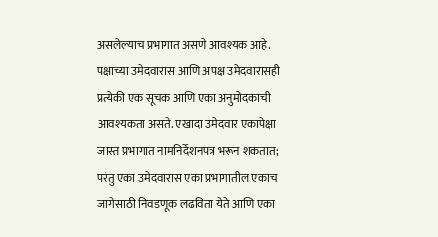असलेल्याच प्रभागात असणे आवश्यक आहे. पक्षाच्या उमेदवारास आणि अपक्ष उमेदवारासही प्रत्येकी एक सूचक आणि एका अनुमोदकाची आवश्यकता असते. एखादा उमेदवार एकापेक्षा जास्त प्रभागात नामनिर्देशनपत्र भरून शकतात; परंतु एका उमेदवारास एका प्रभागातील एकाच जागेसाठी निवडणूक लढविता येते आणि एका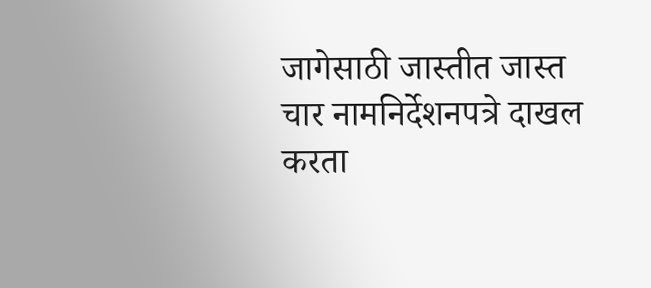जागेसाठी जास्तीत जास्त चार नामनिर्देशनपत्रे दाखल करता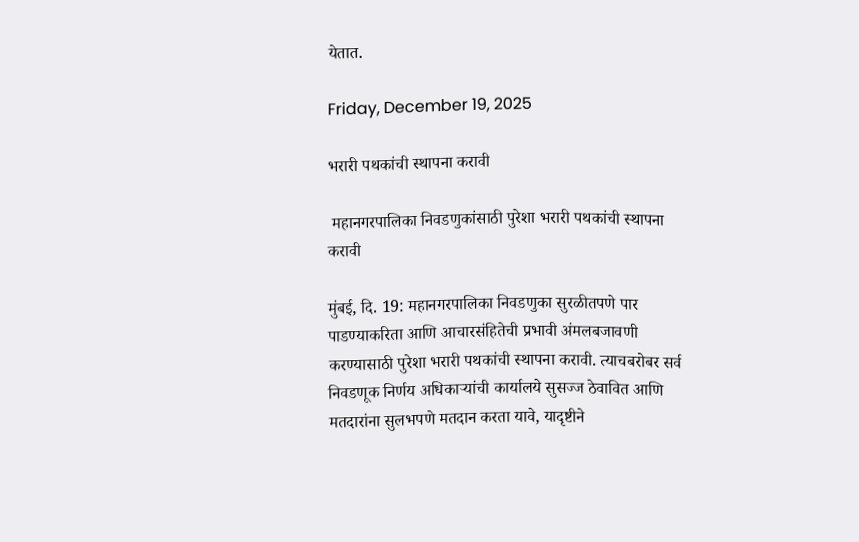येतात.

Friday, December 19, 2025

भरारी पथकांची स्थापना करावी

 महानगरपालिका निवडणुकांसाठी पुरेशा भरारी पथकांची स्थापना करावी

मुंबई, दि. 19: महानगरपालिका निवडणुका सुरळीतपणे पार पाडण्याकरिता आणि आचारसंहितेची प्रभावी अंमलबजावणी करण्यासाठी पुरेशा भरारी पथकांची स्थापना करावी. त्याचबरोबर सर्व निवडणूक निर्णय अधिकाऱ्यांची कार्यालये सुसज्ज ठेवावित आणि मतदारांना सुलभपणे मतदान करता यावे, यादृष्टीने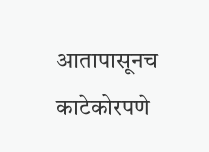आतापासूनच काटेकोरपणे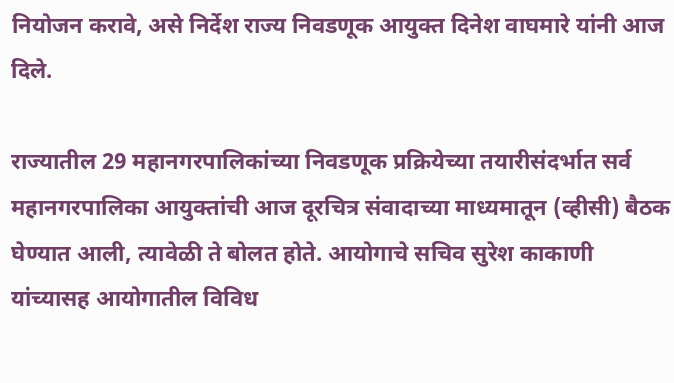नियोजन करावे, असे निर्देश राज्य निवडणूक आयुक्त दिनेश वाघमारे यांनी आज दिले.

राज्यातील 29 महानगरपालिकांच्या निवडणूक प्रक्रियेच्या तयारीसंदर्भात सर्व महानगरपालिका आयुक्तांची आज दूरचित्र संवादाच्या माध्यमातून (व्हीसी) बैठक घेण्यात आली, त्यावेळी ते बोलत होते. आयोगाचे सचिव सुरेश काकाणी यांच्यासह आयोगातील विविध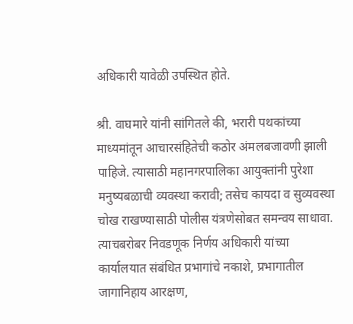अधिकारी यावेळी उपस्थित होते.

श्री. वाघमारे यांनी सांगितले की, भरारी पथकांच्या माध्यमांतून आचारसंहितेची कठोर अंमलबजावणी झाली पाहिजे. त्यासाठी महानगरपालिका आयुक्तांनी पुरेशा मनुष्यबळाची व्यवस्था करावी; तसेच कायदा व सुव्यवस्था चोख राखण्यासाठी पोलीस यंत्रणेसोबत समन्वय साधावा. त्याचबरोबर निवडणूक निर्णय अधिकारी यांच्या कार्यालयात संबंधित प्रभागांचे नकाशे, प्रभागातील जागानिहाय आरक्षण,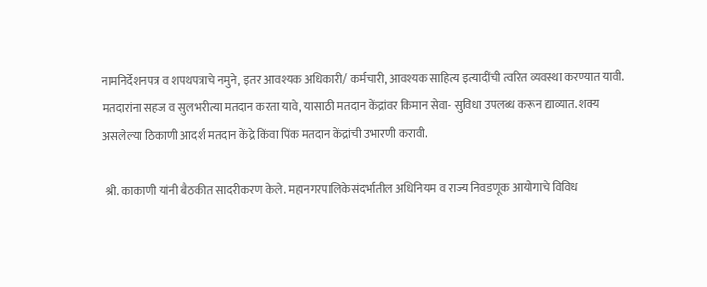नामनिर्देशनपत्र व शपथपत्राचे नमुने, इतर आवश्यक अधिकारी/ कर्मचारी, आवश्यक साहित्य इत्यादींची त्वरित व्यवस्था करण्यात यावी. मतदारांना सहज व सुलभरीत्या मतदान करता यावे, यासाठी मतदान केंद्रांवर किमान सेवा- सुविधा उपलब्ध करून द्याव्यात. शक्य असलेल्या ठिकाणी आदर्श मतदान केंद्रे किंवा पिंक मतदान केंद्रांची उभारणी करावी.

 श्री. काकाणी यांनी बैठकीत सादरीकरण केले. महानगरपालिकेसंदर्भातील अधिनियम व राज्य निवडणूक आयोगाचे विविध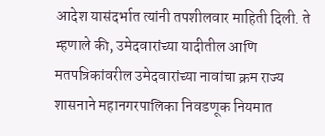आदेश यासंदर्भात त्यांनी तपशीलवार माहिती दिली. ते म्हणाले की, उमेदवारांच्या यादीतील आणि मतपत्रिकांवरील उमेदवारांच्या नावांचा क्रम राज्य शासनाने महानगरपालिका निवडणूक नियमात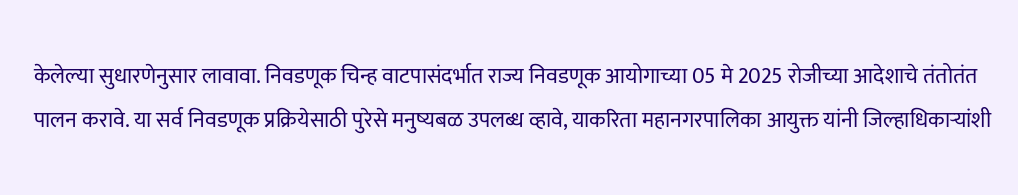केलेल्या सुधारणेनुसार लावावा. निवडणूक चिन्ह वाटपासंदर्भात राज्य निवडणूक आयोगाच्या 05 मे 2025 रोजीच्या आदेशाचे तंतोतंत पालन करावे. या सर्व निवडणूक प्रक्रियेसाठी पुरेसे मनुष्यबळ उपलब्ध व्हावे, याकरिता महानगरपालिका आयुक्त यांनी जिल्हाधिकाऱ्यांशी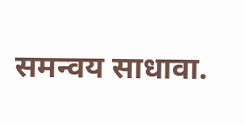समन्वय साधावा.